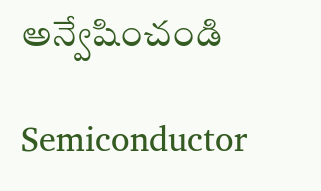అన్వేషించండి

Semiconductor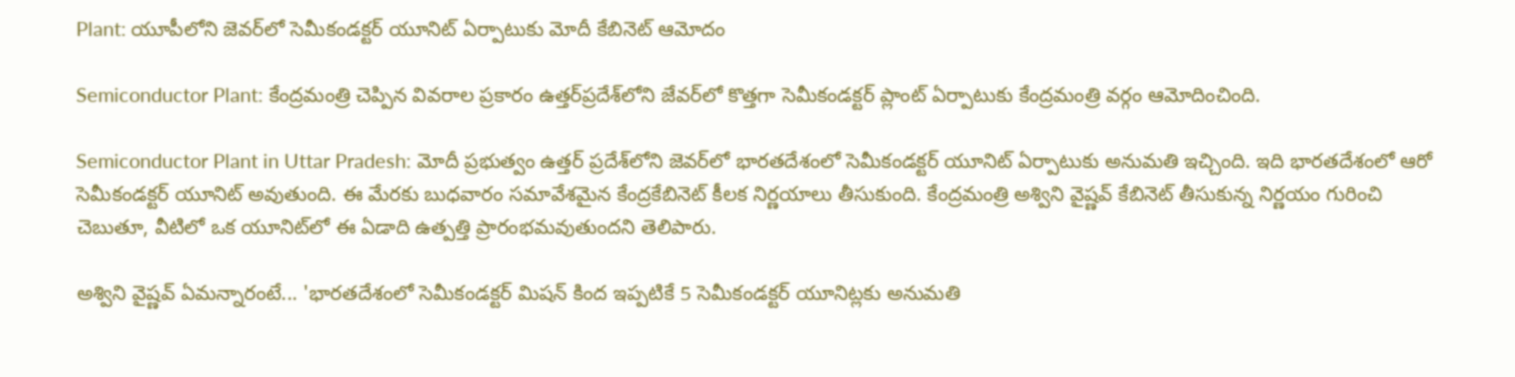Plant: యూపీలోని జెవర్‌లో సెమీకండక్టర్ యూనిట్ ఏర్పాటుకు మోదీ కేబినెట్ ఆమోదం

Semiconductor Plant: కేంద్రమంత్రి చెప్పిన వివరాల ప్రకారం ఉత్తర్‌ప్రదేశ్‌లోని జేవర్‌లో కొత్తగా సెమీకండక్టర్‌ ప్లాంట్ ఏర్పాటుకు కేంద్రమంత్రి వర్గం ఆమోదించింది.

Semiconductor Plant in Uttar Pradesh: మోదీ ప్రభుత్వం ఉత్తర్ ప్రదేశ్‌లోని జెవర్‌లో భారతదేశంలో సెమీకండక్టర్ యూనిట్‌ ఏర్పాటుకు అనుమతి ఇచ్చింది. ఇది భారతదేశంలో ఆరో సెమీకండక్టర్ యూనిట్ అవుతుంది. ఈ మేరకు బుధవారం సమావేశమైన కేంద్రకేబినెట్‌ కీలక నిర్ణయాలు తీసుకుంది. కేంద్రమంత్రి అశ్విని వైష్ణవ్ కేబినెట్ తీసుకున్న నిర్ణయం గురించి చెబుతూ, వీటిలో ఒక యూనిట్‌లో ఈ ఏడాది ఉత్పత్తి ప్రారంభమవుతుందని తెలిపారు.

అశ్విని వైష్ణవ్ ఏమన్నారంటే... 'భారతదేశంలో సెమీకండక్టర్ మిషన్ కింద ఇప్పటికే 5 సెమీకండక్టర్ యూనిట్లకు అనుమతి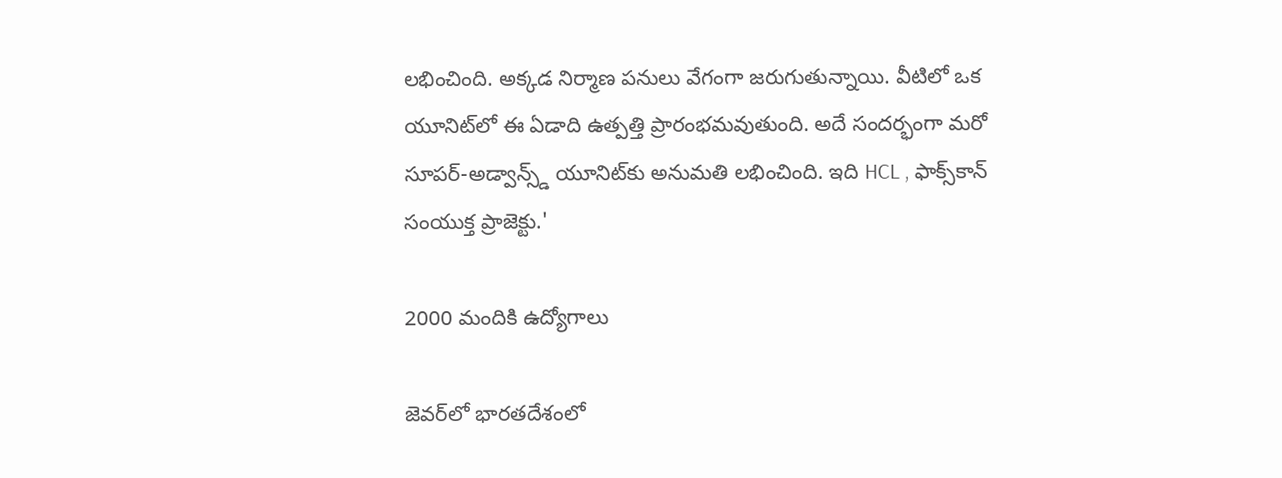లభించింది. అక్కడ నిర్మాణ పనులు వేగంగా జరుగుతున్నాయి. వీటిలో ఒక యూనిట్‌లో ఈ ఏడాది ఉత్పత్తి ప్రారంభమవుతుంది. అదే సందర్భంగా మరో సూపర్-అడ్వాన్స్డ్ యూనిట్‌కు అనుమతి లభించింది. ఇది HCL , ఫాక్స్‌కాన్ సంయుక్త ప్రాజెక్టు.'

2000 మందికి ఉద్యోగాలు

జెవర్‌లో భారతదేశంలో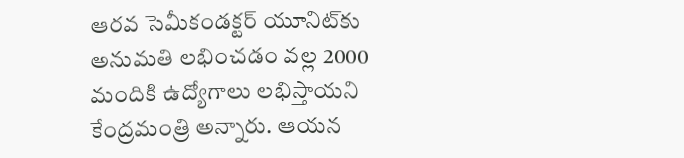ఆరవ సెమీకండక్టర్ యూనిట్‌కు అనుమతి లభించడం వల్ల 2000 మందికి ఉద్యోగాలు లభిస్తాయని కేంద్రమంత్రి అన్నారు. ఆయన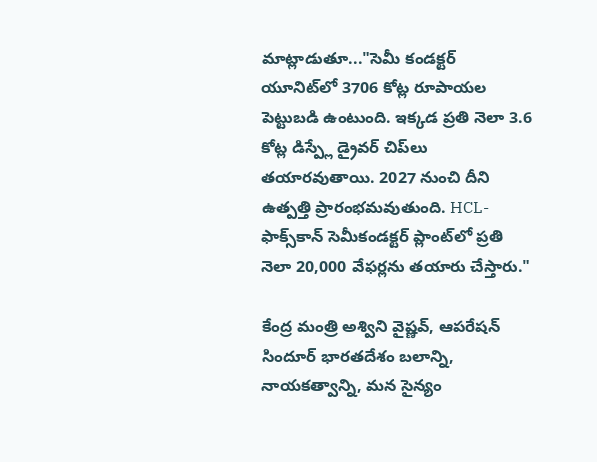మాట్లాడుతూ..."సెమీ కండక్టర్ యూనిట్‌లో 3706 కోట్ల రూపాయల పెట్టుబడి ఉంటుంది. ఇక్కడ ప్రతి నెలా 3.6 కోట్ల డిస్ప్లే డ్రైవర్ చిప్‌లు తయారవుతాయి. 2027 నుంచి దీని ఉత్పత్తి ప్రారంభమవుతుంది. HCL-ఫాక్స్‌కాన్ సెమీకండక్టర్ ప్లాంట్‌లో ప్రతి నెలా 20,000 వేఫర్లను తయారు చేస్తారు."

కేంద్ర మంత్రి అశ్విని వైష్ణవ్, ఆపరేషన్ సిందూర్ భారతదేశం బలాన్ని, నాయకత్వాన్ని, మన సైన్యం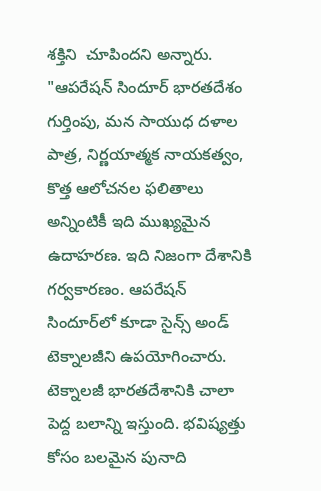శక్తిని  చూపిందని అన్నారు. "ఆపరేషన్ సిందూర్ భారతదేశం గుర్తింపు, మన సాయుధ దళాల పాత్ర, నిర్ణయాత్మక నాయకత్వం, కొత్త ఆలోచనల ఫలితాలు అన్నింటికీ ఇది ముఖ్యమైన ఉదాహరణ. ఇది నిజంగా దేశానికి గర్వకారణం. ఆపరేషన్ సిందూర్‌లో కూడా సైన్స్ అండ్ టెక్నాలజీని ఉపయోగించారు. టెక్నాలజీ భారతదేశానికి చాలా పెద్ద బలాన్ని ఇస్తుంది. భవిష్యత్తు కోసం బలమైన పునాది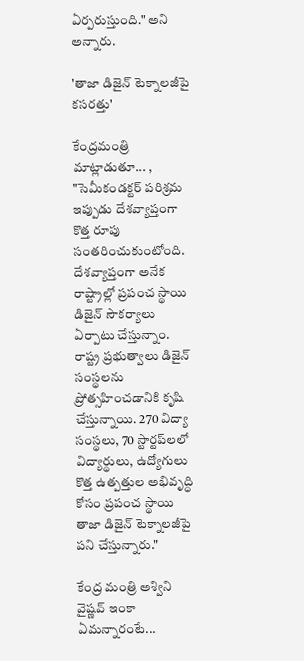ఏర్పరుస్తుంది." అని అన్నారు.

'తాజా డిజైన్ టెక్నాలజీపై కసరత్తు'

కేంద్రమంత్రి మాట్లాడుతూ... , "సెమీకండక్టర్ పరిశ్రమ ఇప్పుడు దేశవ్యాప్తంగా కొత్త రూపు సంతరించుకుంటోంది. దేశవ్యాప్తంగా అనేక రాష్ట్రాల్లో ప్రపంచ స్థాయి డిజైన్ సౌకర్యాలు ఏర్పాటు చేస్తున్నాం.  రాష్ట్ర ప్రభుత్వాలు డిజైన్ సంస్థలను ప్రోత్సహించడానికి కృషి చేస్తున్నాయి. 270 విద్యా సంస్థలు, 70 స్టార్టప్‌లలో విద్యార్థులు, ఉద్యోగులు కొత్త ఉత్పత్తుల అభివృద్ధి కోసం ప్రపంచ స్థాయి తాజా డిజైన్ టెక్నాలజీపై పని చేస్తున్నారు."

కేంద్ర మంత్రి అశ్విని వైష్ణవ్ ఇంకా ఏమన్నారంటే...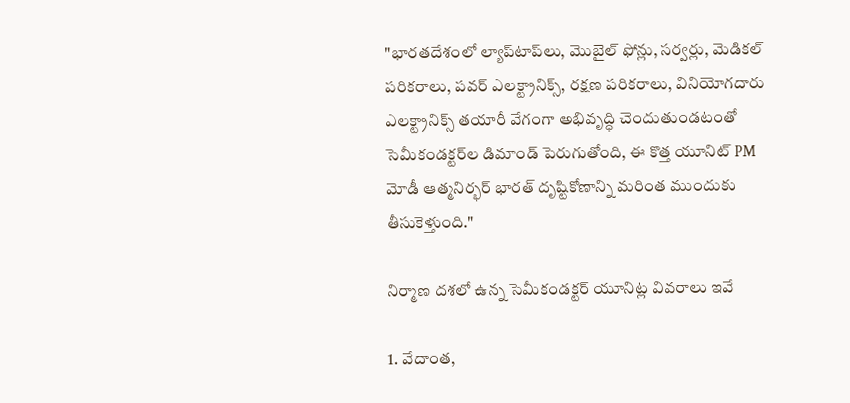"భారతదేశంలో ల్యాప్‌టాప్‌లు, మొబైల్ ఫోన్లు, సర్వర్లు, మెడికల్ పరికరాలు, పవర్ ఎలక్ట్రానిక్స్, రక్షణ పరికరాలు, వినియోగదారు ఎలక్ట్రానిక్స్ తయారీ వేగంగా అభివృద్ధి చెందుతుండటంతో సెమీకండక్టర్‌ల డిమాండ్ పెరుగుతోంది, ఈ కొత్త యూనిట్ PM మోడీ ఆత్మనిర్భర్ భారత్ దృష్టికోణాన్ని మరింత ముందుకు తీసుకెళ్తుంది."

నిర్మాణ దశలో ఉన్న సెమీకండక్టర్‌ యూనిట్ల వివరాలు ఇవే

1. వేదాంత,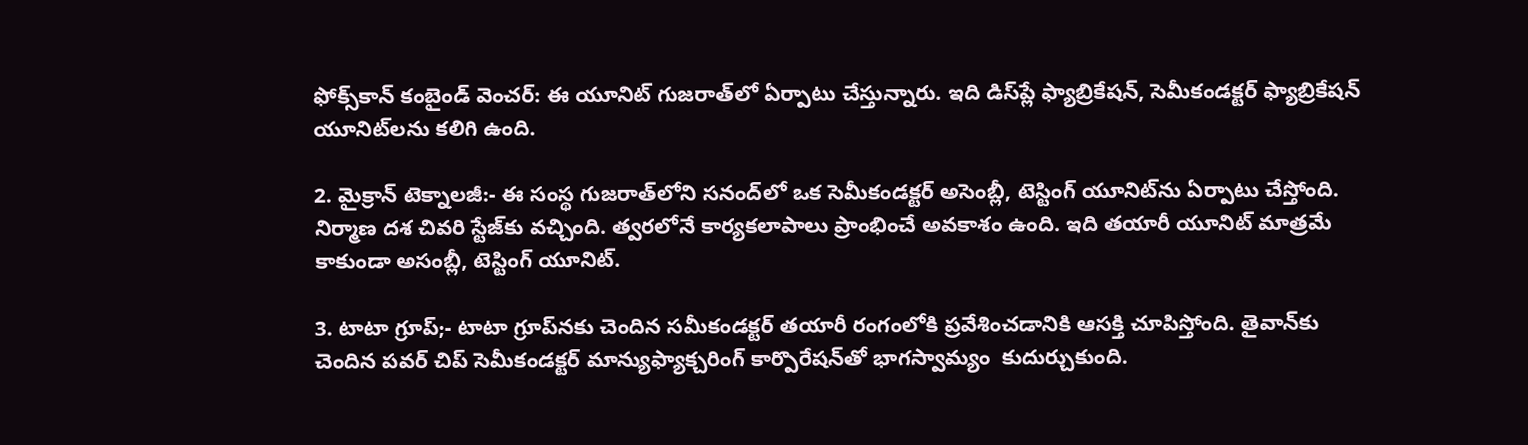ఫోక్స్‌కాన్ కంబైండ్‌ వెంచర్‌: ఈ యూనిట్‌ గుజరాత్‌లో ఏర్పాటు చేస్తున్నారు. ఇది డిస్‌ప్లే ఫ్యాబ్రికేషన్, సెమీకండక్టర్‌ ఫ్యాబ్రికేషన్ యూనిట్‌లను కలిగి ఉంది.

2. మైక్రాన్ టెక్నాలజీ:- ఈ సంస్థ గుజరాత్‌లోని సనంద్‌లో ఒక సెమీకండక్టర్‌ అసెంబ్లీ, టెస్టింగ్ యూనిట్‌ను ఏర్పాటు చేస్తోంది. నిర్మాణ దశ చివరి స్టేజ్‌కు వచ్చింది. త్వరలోనే కార్యకలాపాలు ప్రాంభించే అవకాశం ఉంది. ఇది తయారీ యూనిట్ మాత్రమే కాకుండా అసంబ్లీ, టెస్టింగ్ యూనిట్‌.

3. టాటా గ్రూప్‌;- టాటా గ్రూప్‌నకు చెందిన సమీకండక్టర్ తయారీ రంగంలోకి ప్రవేశించడానికి ఆసక్తి చూపిస్తోంది. తైవాన్‌కు చెందిన పవర్‌ చిప్‌ సెమీకండక్టర్ మాన్యుఫ్యాక్చరింగ్ కార్పొరేషన్‌తో భాగస్వామ్యం  కుదుర్చుకుంది.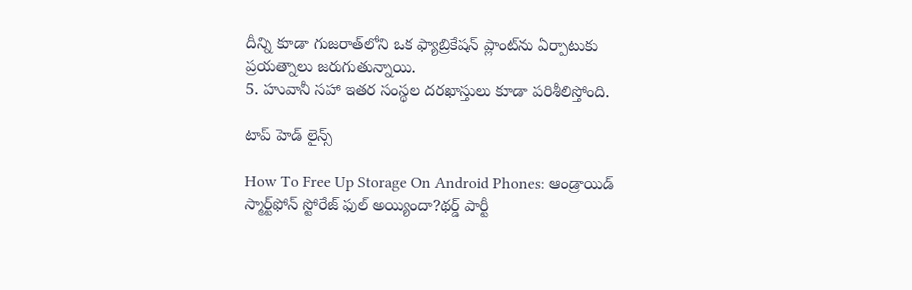దీన్ని కూడా గుజరాత్‌లోని ఒక ఫ్యాబ్రికేషన్ ప్లాంట్‌ను ఏర్పాటుకు ప్రయత్నాలు జరుగుతున్నాయి.
5. హువానీ సహా ఇతర సంస్థల దరఖాస్తులు కూడా పరిశీలిస్తోంది.

టాప్ హెడ్ లైన్స్

How To Free Up Storage On Android Phones: ఆండ్రాయిడ్‌ స్మార్ట్‌ఫోన్‌ స్టోరేజ్‌ ఫుల్ అయ్యిందా?థర్డ్ పార్టీ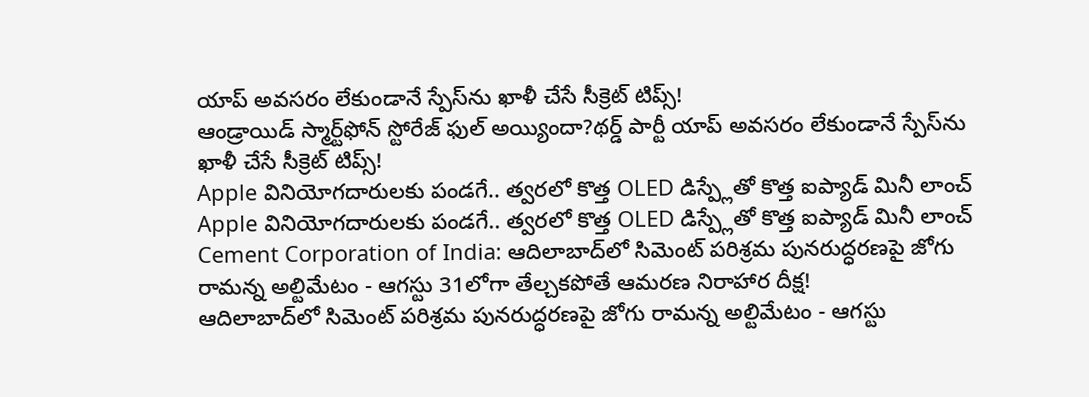యాప్‌ అవసరం లేకుండానే స్పేస్‌ను ఖాళీ చేసే సీక్రెట్‌ టిప్స్‌!
ఆండ్రాయిడ్‌ స్మార్ట్‌ఫోన్‌ స్టోరేజ్‌ ఫుల్ అయ్యిందా?థర్డ్ పార్టీ యాప్‌ అవసరం లేకుండానే స్పేస్‌ను ఖాళీ చేసే సీక్రెట్‌ టిప్స్‌!
Apple వినియోగదారులకు పండగే.. త్వరలో కొత్త OLED డిస్ప్లేతో కొత్త ఐప్యాడ్ మినీ లాంచ్
Apple వినియోగదారులకు పండగే.. త్వరలో కొత్త OLED డిస్ప్లేతో కొత్త ఐప్యాడ్ మినీ లాంచ్
Cement Corporation of India: ఆదిలాబాద్‌లో సిమెంట్ పరిశ్రమ పునరుద్ధరణపై జోగు రామన్న అల్టిమేటం - ఆగస్టు 31లోగా తేల్చకపోతే ఆమరణ నిరాహార దీక్ష!
ఆదిలాబాద్‌లో సిమెంట్ పరిశ్రమ పునరుద్ధరణపై జోగు రామన్న అల్టిమేటం - ఆగస్టు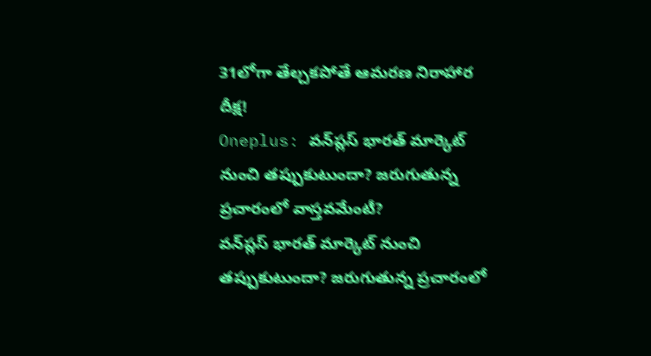31లోగా తేల్చకపోతే ఆమరణ నిరాహార దీక్ష!
Oneplus: వన్‌ప్లస్ భారత్ మార్కెట్ నుంచి తప్పుకుటుందా? జరుగుతున్న ప్రచారంలో వాస్తవమేంటీ?
వన్‌ప్లస్ భారత్ మార్కెట్ నుంచి తప్పుకుటుందా? జరుగుతున్న ప్రచారంలో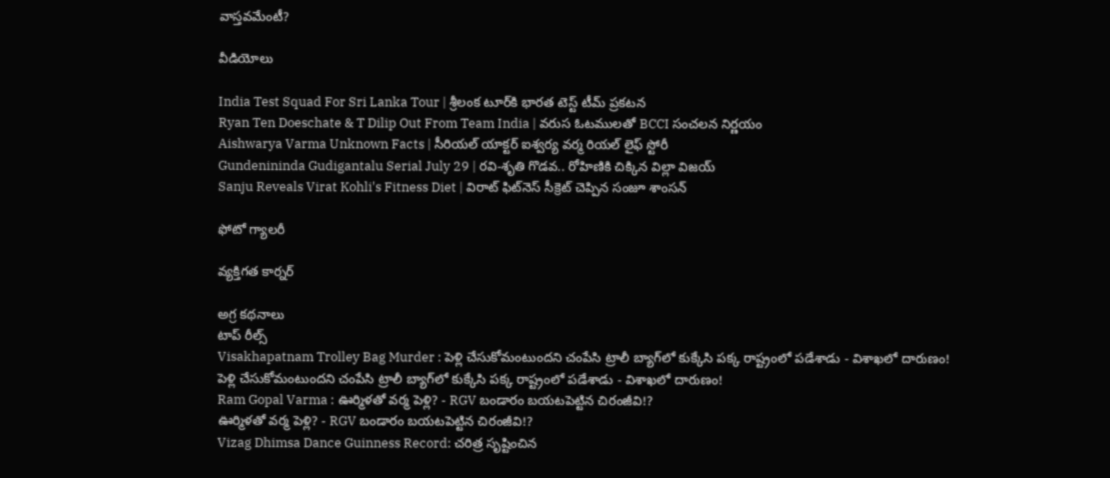వాస్తవమేంటీ?

వీడియోలు

India Test Squad For Sri Lanka Tour | శ్రీలంక టూర్‌కి భారత టెస్ట్ టీమ్ ప్రకటన
Ryan Ten Doeschate & T Dilip Out From Team India | వరుస ఓటములతో BCCI సంచలన నిర్ణయం
Aishwarya Varma Unknown Facts | సీరియల్ యాక్టర్ ఐశ్వర్య వర్మ రియల్ లైఫ్ స్టోరీ
Gundenininda Gudigantalu Serial July 29 | రవి-శృతి గొడవ.. రోహిణికి చిక్కిన విల్లా విజయ్
Sanju Reveals Virat Kohli's Fitness Diet | విరాట్ ఫిట్‌నెస్ సీక్రెట్ చెప్పిన సంజూ శాంసన్

ఫోటో గ్యాలరీ

వ్యక్తిగత కార్నర్

అగ్ర కథనాలు
టాప్ రీల్స్
Visakhapatnam Trolley Bag Murder : పెళ్లి చేసుకోమంటుందని చంపేసి ట్రాలీ బ్యాగ్‌లో కుక్కేసి పక్క రాష్ట్రంలో పడేశాడు - విశాఖలో దారుణం!
పెళ్లి చేసుకోమంటుందని చంపేసి ట్రాలీ బ్యాగ్‌లో కుక్కేసి పక్క రాష్ట్రంలో పడేశాడు - విశాఖలో దారుణం!
Ram Gopal Varma : ఊర్మిళతో వర్మ పెళ్లి? - RGV బండారం బయటపెట్టిన చిరంజీవి!?
ఊర్మిళతో వర్మ పెళ్లి? - RGV బండారం బయటపెట్టిన చిరంజీవి!?
Vizag Dhimsa Dance Guinness Record: చరిత్ర సృష్టించిన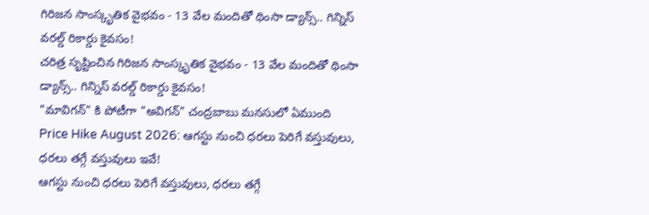గిరిజన సాంస్కృతిక వైభవం - 13 వేల మందితో థింసా డ్యాన్స్.. గిన్నిస్ వరల్డ్ రికార్డు కైవసం!
చరిత్ర సృష్టించిన గిరిజన సాంస్కృతిక వైభవం - 13 వేల మందితో థింసా డ్యాన్స్.. గిన్నిస్ వరల్డ్ రికార్డు కైవసం!
"మావిగన్" కి పోటీగా "అవిగన్" చంద్రబాబు మనసులో ఏముంది
Price Hike August 2026: ఆగస్టు నుంచి ధరలు పెరిగే వస్తువులు, ధరలు తగ్గే వస్తువులు ఇవే!
ఆగస్టు నుంచి ధరలు పెరిగే వస్తువులు, ధరలు తగ్గే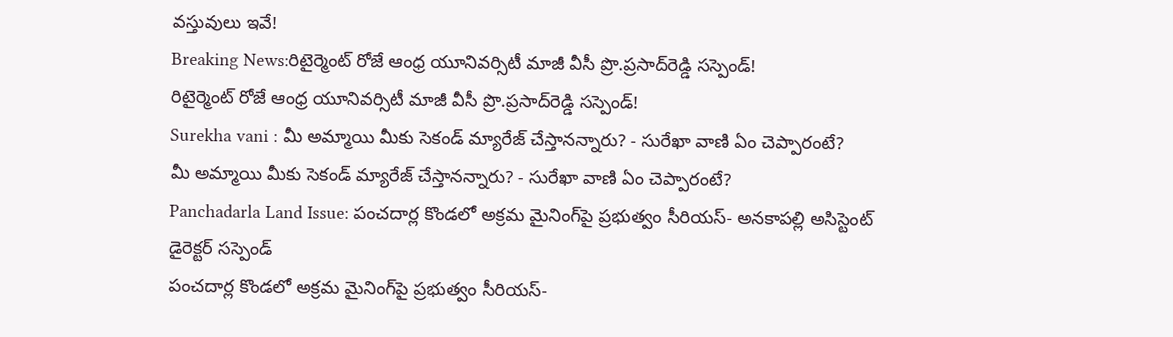వస్తువులు ఇవే!
Breaking News:రిటైర్మెంట్‌ రోజే ఆంధ్ర యూనివర్సిటీ మాజీ వీసీ ప్రొ.ప్రసాద్‌రెడ్డి సస్పెండ్!
రిటైర్మెంట్‌ రోజే ఆంధ్ర యూనివర్సిటీ మాజీ వీసీ ప్రొ.ప్రసాద్‌రెడ్డి సస్పెండ్!
Surekha vani : మీ అమ్మాయి మీకు సెకండ్ మ్యారేజ్ చేస్తానన్నారు? - సురేఖా వాణి ఏం చెప్పారంటే?
మీ అమ్మాయి మీకు సెకండ్ మ్యారేజ్ చేస్తానన్నారు? - సురేఖా వాణి ఏం చెప్పారంటే?
Panchadarla Land Issue: పంచదార్ల కొండలో అక్రమ మైనింగ్‌పై ప్రభుత్వం సీరియస్‌- అనకాపల్లి అసిస్టెంట్‌ డైరెక్టర్‌ సస్పెండ్‌
పంచదార్ల కొండలో అక్రమ మైనింగ్‌పై ప్రభుత్వం సీరియస్‌-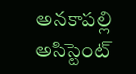అనకాపల్లి అసిస్టెంట్‌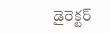డైరెక్టర్‌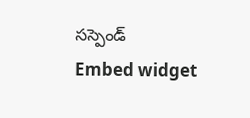సస్పెండ్‌
Embed widget